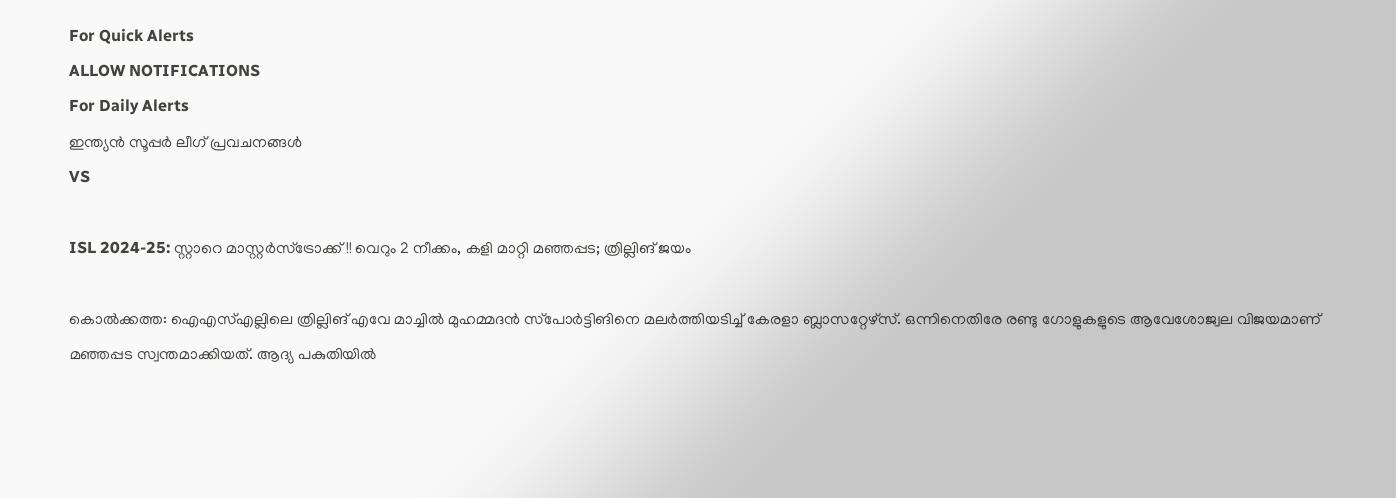For Quick Alerts
ALLOW NOTIFICATIONS
For Daily Alerts
ഇന്ത്യന്‍ സൂപ്പര്‍ ലീഗ്‌ പ്രവചനങ്ങൾ
VS

ISL 2024-25: സ്റ്റാറെ മാസ്റ്റര്‍സ്‌ട്രോക്ക്!! വെറും 2 നീക്കം, കളി മാറ്റി മഞ്ഞപ്പട; ത്രില്ലിങ് ജയം

കൊല്‍ക്കത്ത: ഐഎസ്എല്ലിലെ ത്രില്ലിങ് എവേ മാച്ചില്‍ മുഹമ്മദന്‍ സ്‌പോര്‍ട്ടിങിനെ മലര്‍ത്തിയടിച്ച് കേരളാ ബ്ലാസറ്റേഴ്‌സ്. ഒന്നിനെതിരേ രണ്ടു ഗോളുകളുടെ ആവേശോജ്വല വിജയമാണ് മഞ്ഞപ്പട സ്വന്തമാക്കിയത്. ആദ്യ പകുതിയില്‍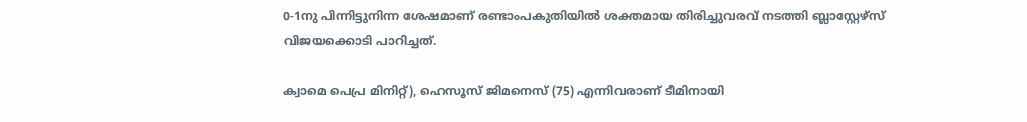0-1നു പിന്നിട്ടുനിന്ന ശേഷമാണ് രണ്ടാംപകുതിയില്‍ ശക്തമായ തിരിച്ചുവരവ് നടത്തി ബ്ലാസ്റ്റേഴ്‌സ് വിജയക്കൊടി പാറിച്ചത്.

ക്വാമെ പെപ്ര മിനിറ്റ്), ഹെസൂസ് ജിമനെസ് (75) എന്നിവരാണ് ടീമിനായി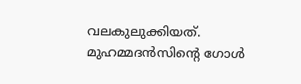വലകുലുക്കിയത്. മുഹമ്മദന്‍സിന്റെ ഗോള്‍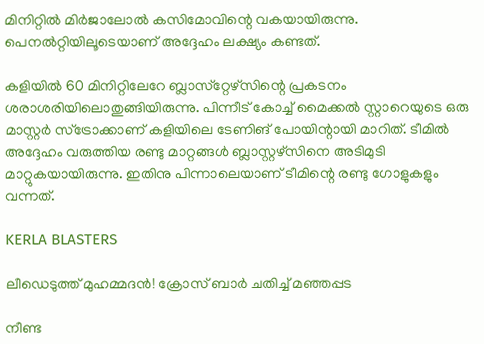മിനിറ്റില്‍ മിര്‍ജാലോല്‍ കസിമോവിന്റെ വകയായിരുന്നു. പെനല്‍റ്റിയിലൂടെയാണ് അദ്ദേഹം ലക്ഷ്യം കണ്ടത്.

കളിയില്‍ 60 മിനിറ്റിലേറേ ബ്ലാസ്‌റ്റേഴ്‌സിന്റെ പ്രകടനം ശരാശരിയിലൊതുങ്ങിയിരുന്നു. പിന്നീട് കോച്ച് മൈക്കല്‍ സ്റ്റാറെയുടെ ഒരു മാസ്റ്റര്‍ സ്‌ട്രോക്കാണ് കളിയിലെ ടേണിങ് പോയിന്റായി മാറിത്. ടീമില്‍ അദ്ദേഹം വരുത്തിയ രണ്ടു മാറ്റങ്ങള്‍ ബ്ലാസ്റ്റഴ്‌സിനെ അടിമുടി മാറ്റുകയായിരുന്നു. ഇതിനു പിന്നാലെയാണ് ടീമിന്റെ രണ്ടു ഗോളുകളും വന്നത്.

KERLA BLASTERS

ലീഡെടുത്ത് മുഹമ്മദന്‍! ക്രോസ് ബാര്‍ ചതിച്ച് മഞ്ഞപ്പട

നീണ്ട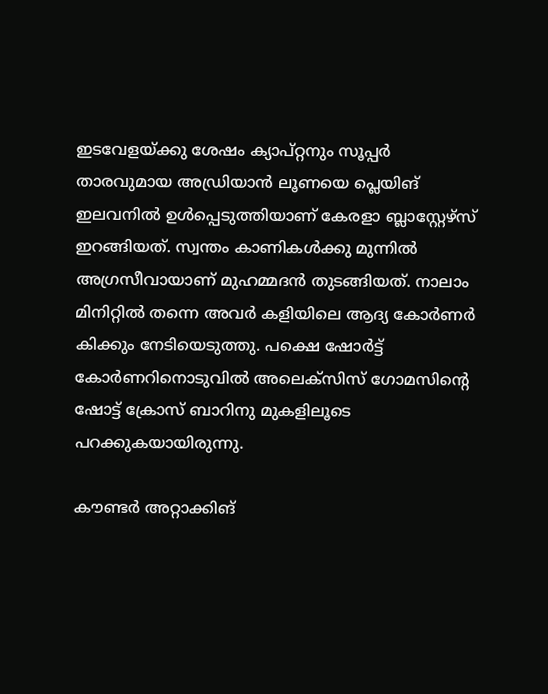ഇടവേളയ്ക്കു ശേഷം ക്യാപ്റ്റനും സൂപ്പര്‍ താരവുമായ അഡ്രിയാന്‍ ലൂണയെ പ്ലെയിങ് ഇലവനില്‍ ഉള്‍പ്പെടുത്തിയാണ് കേരളാ ബ്ലാസ്റ്റേഴ്‌സ് ഇറങ്ങിയത്. സ്വന്തം കാണികള്‍ക്കു മുന്നില്‍ അഗ്രസീവായാണ് മുഹമ്മദന്‍ തുടങ്ങിയത്. നാലാം മിനിറ്റില്‍ തന്നെ അവര്‍ കളിയിലെ ആദ്യ കോര്‍ണര്‍ കിക്കും നേടിയെടുത്തു. പക്ഷെ ഷോര്‍ട്ട് കോര്‍ണറിനൊടുവില്‍ അലെക്‌സിസ് ഗോമസിന്റെ ഷോട്ട് ക്രോസ് ബാറിനു മുകളിലൂടെ പറക്കുകയായിരുന്നു.

കൗണ്ടര്‍ അറ്റാക്കിങ്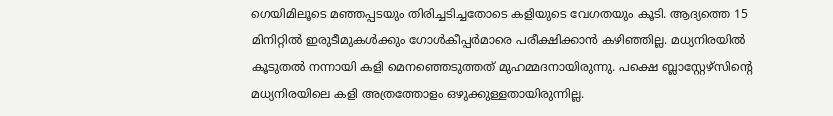ഗെയിമിലൂടെ മഞ്ഞപ്പടയും തിരിച്ചടിച്ചതോടെ കളിയുടെ വേഗതയും കൂടി. ആദ്യത്തെ 15 മിനിറ്റില്‍ ഇരുടീമുകള്‍ക്കും ഗോള്‍കീപ്പര്‍മാരെ പരീക്ഷിക്കാന്‍ കഴിഞ്ഞില്ല. മധ്യനിരയില്‍ കൂടുതല്‍ നന്നായി കളി മെനഞ്ഞെടുത്തത് മുഹമ്മദനായിരുന്നു. പക്ഷെ ബ്ലാസ്റ്റേഴ്‌സിന്റെ മധ്യനിരയിലെ കളി അത്രത്തോളം ഒഴുക്കുള്ളതായിരുന്നില്ല.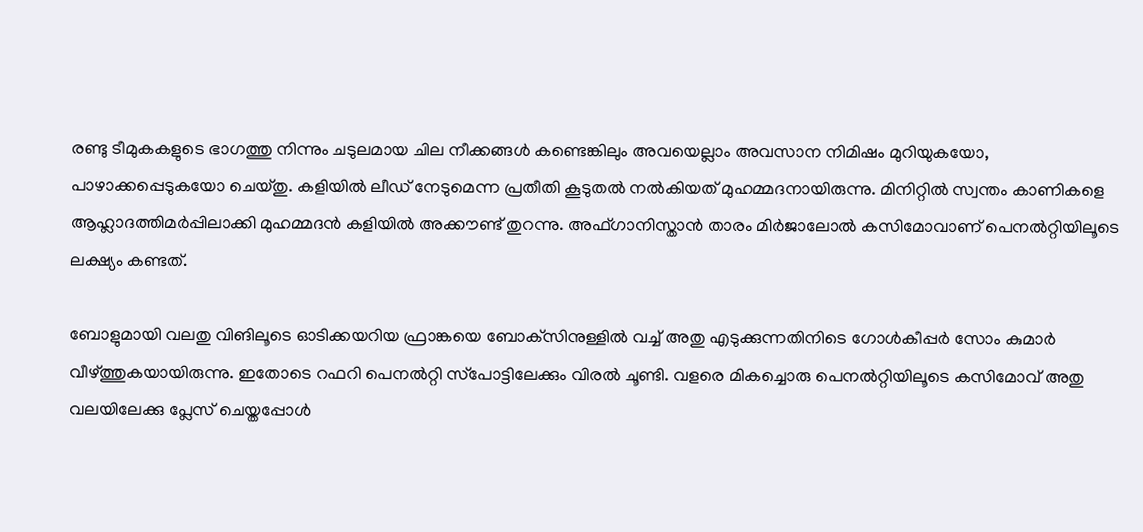രണ്ടു ടീമുകകളുടെ ഭാഗത്തു നിന്നും ചടുലമായ ചില നീക്കങ്ങള്‍ കണ്ടെങ്കിലും അവയെല്ലാം അവസാന നിമിഷം മുറിയുകയോ, പാഴാക്കപ്പെടുകയോ ചെയ്തു. കളിയില്‍ ലീഡ് നേടുമെന്ന പ്രതീതി കൂടുതല്‍ നല്‍കിയത് മുഹമ്മദനായിരുന്നു. മിനിറ്റില്‍ സ്വന്തം കാണികളെ ആഹ്ലാദത്തിമര്‍പ്പിലാക്കി മുഹമ്മദന്‍ കളിയില്‍ അക്കൗണ്ട് തുറന്നു. അഫ്ഗാനിസ്താന്‍ താരം മിര്‍ജാലോല്‍ കസിമോവാണ് പെനല്‍റ്റിയിലൂടെ ലക്ഷ്യം കണ്ടത്.

ബോളുമായി വലതു വിങിലൂടെ ഓടിക്കയറിയ ഫ്രാങ്കയെ ബോക്‌സിനുള്ളില്‍ വച്ച് അതു എടുക്കുന്നതിനിടെ ഗോള്‍കീപ്പര്‍ സോം കുമാര്‍ വീഴ്ത്തുകയായിരുന്നു. ഇതോടെ റഫറി പെനല്‍റ്റി സ്‌പോട്ടിലേക്കും വിരല്‍ ചൂണ്ടി. വളരെ മികച്ചൊരു പെനല്‍റ്റിയിലൂടെ കസിമോവ് അതു വലയിലേക്കു പ്ലേസ് ചെയ്തപ്പോള്‍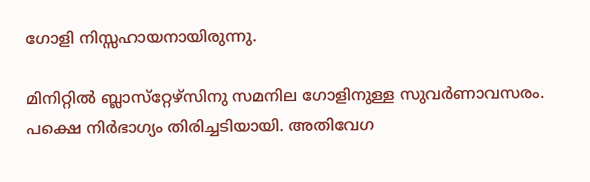ഗോളി നിസ്സഹായനായിരുന്നു.

മിനിറ്റില്‍ ബ്ലാസ്‌റ്റേഴ്‌സിനു സമനില ഗോളിനുള്ള സുവര്‍ണാവസരം. പക്ഷെ നിര്‍ഭാഗ്യം തിരിച്ചടിയായി. അതിവേഗ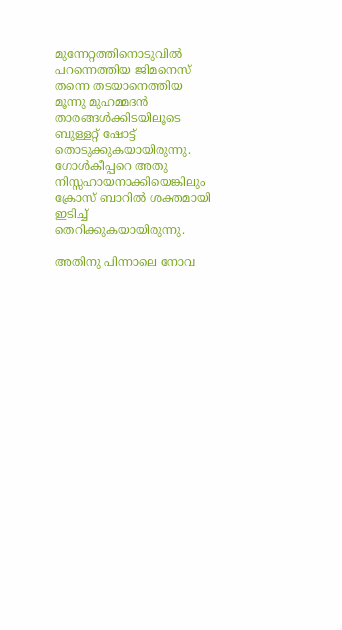മുന്നേറ്റത്തിനൊടുവില്‍ പറന്നെത്തിയ ജിമനെസ് തന്നെ തടയാനെത്തിയ മൂന്നു മുഹമ്മദന്‍ താരങ്ങള്‍ക്കിടയിലൂടെ ബുള്ളറ്റ് ഷോട്ട് തൊടുക്കുകയായിരുന്നു. ഗോള്‍കീപ്പറെ അതു നിസ്സഹായനാക്കിയെങ്കിലും ക്രോസ് ബാറില്‍ ശക്തമായി ഇടിച്ച് തെറിക്കുകയായിരുന്നു.

അതിനു പിന്നാലെ നോവ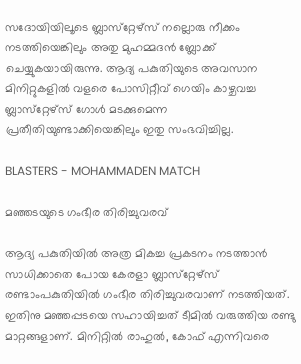സദോയിയിലൂടെ ബ്ലാസ്‌റ്റേഴ്‌സ് നല്ലൊരു നീക്കം നടത്തിയെങ്കിലും അതു മുഹമ്മദന്‍ ബ്ലോക്ക് ചെയ്യുകയായിരുന്നു. ആദ്യ പകുതിയുടെ അവസാന മിനിറ്റുകളില്‍ വളരെ പോസിറ്റീവ് ഗെയിം കാഴ്ചവച്ച ബ്ലാസ്‌റ്റേഴ്‌സ് ഗോള്‍ മടക്കുമെന്ന പ്രതീതിയുണ്ടാക്കിയെങ്കിലും ഇതു സംഭവിച്ചില്ല.

BLASTERS - MOHAMMADEN MATCH

മഞ്ഞടയുടെ ഗംഭീര തിരിച്ചുവരവ്

ആദ്യ പകുതിയില്‍ അത്ര മികച്ച പ്രകടനം നടത്താന്‍ സാധിക്കാതെ പോയ കേരളാ ബ്ലാസ്‌റ്റേഴ്‌സ് രണ്ടാംപകുതിയില്‍ ഗംഭീര തിരിച്ചുവരവാണ് നടത്തിയത്. ഇതിനു മഞ്ഞപ്പടയെ സഹായിച്ചത് ടീമില്‍ വരുത്തിയ രണ്ടു മാറ്റങ്ങളാണ്. മിനിറ്റില്‍ രാഹുല്‍, കോഫ് എന്നിവരെ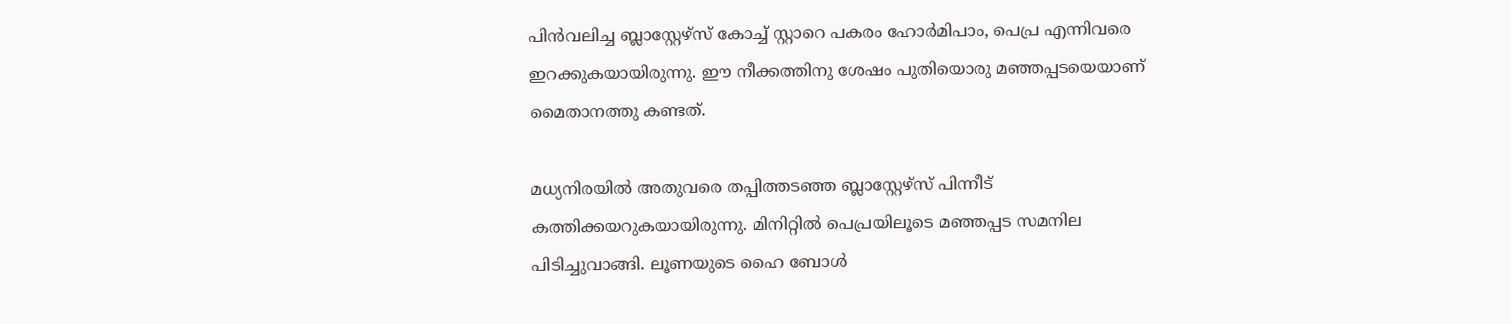പിന്‍വലിച്ച ബ്ലാസ്റ്റേഴ്‌സ് കോച്ച് സ്റ്റാറെ പകരം ഹോര്‍മിപാം, പെപ്ര എന്നിവരെ ഇറക്കുകയായിരുന്നു. ഈ നീക്കത്തിനു ശേഷം പുതിയൊരു മഞ്ഞപ്പടയെയാണ് മൈതാനത്തു കണ്ടത്.

മധ്യനിരയില്‍ അതുവരെ തപ്പിത്തടഞ്ഞ ബ്ലാസ്റ്റേഴ്‌സ് പിന്നീട് കത്തിക്കയറുകയായിരുന്നു. മിനിറ്റില്‍ പെപ്രയിലൂടെ മഞ്ഞപ്പട സമനില പിടിച്ചുവാങ്ങി. ലൂണയുടെ ഹൈ ബോള്‍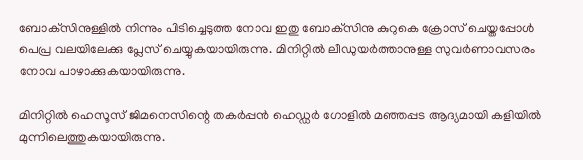ബോക്‌സിനുള്ളില്‍ നിന്നും പിടിച്ചെടുത്ത നോവ ഇതു ബോക്‌സിനു കുറുകെ ക്രോസ് ചെയ്തപ്പോള്‍ പെപ്ര വലയിലേക്കു പ്ലേസ് ചെയ്യുകയായിരുന്നു. മിനിറ്റില്‍ ലീഡുയര്‍ത്താനുള്ള സുവര്‍ണാവസരം നോവ പാഴാക്കുകയായിരുന്നു.

മിനിറ്റില്‍ ഹെസൂസ് ജിമനെസിന്റെ തകര്‍പ്പന്‍ ഹെഡ്ഡര്‍ ഗോളില്‍ മഞ്ഞപ്പട ആദ്യമായി കളിയില്‍ മുന്നിലെത്തുകയായിരുന്നു.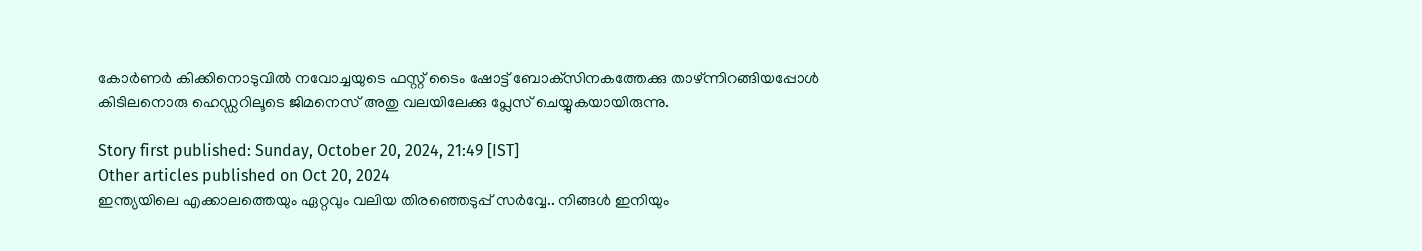കോര്‍ണര്‍ കിക്കിനൊടുവില്‍ നവോച്ചയുടെ ഫസ്റ്റ് ടൈം ഷോട്ട് ബോക്‌സിനകത്തേക്കു താഴ്ന്നിറങ്ങിയപ്പോള്‍ കിടിലനൊരു ഹെഡ്ഡറിലൂടെ ജിമനെസ് അതു വലയിലേക്കു പ്ലേസ് ചെയ്യുകയായിരുന്നു.

Story first published: Sunday, October 20, 2024, 21:49 [IST]
Other articles published on Oct 20, 2024
ഇന്ത്യയിലെ എക്കാലത്തെയും ഏറ്റവും വലിയ തിരഞ്ഞെടുപ്പ് സർവ്വേ.. നിങ്ങൾ ഇനിയും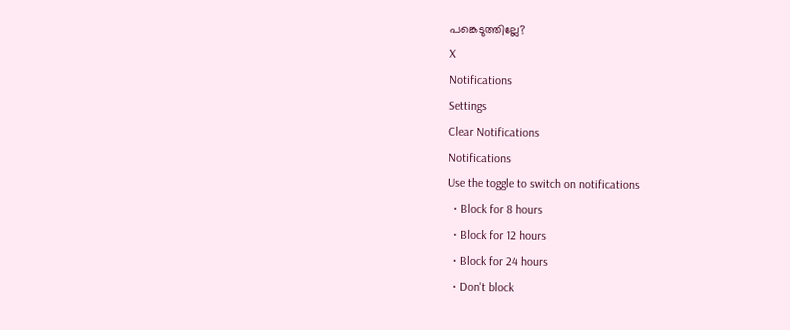പങ്കെടുത്തില്ലേ?
X
Notifications
Settings
Clear Notifications
Notifications
Use the toggle to switch on notifications
  • Block for 8 hours
  • Block for 12 hours
  • Block for 24 hours
  • Don't block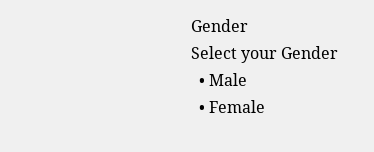Gender
Select your Gender
  • Male
  • Female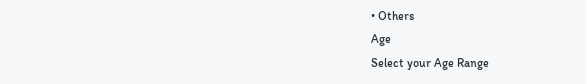• Others
Age
Select your Age Range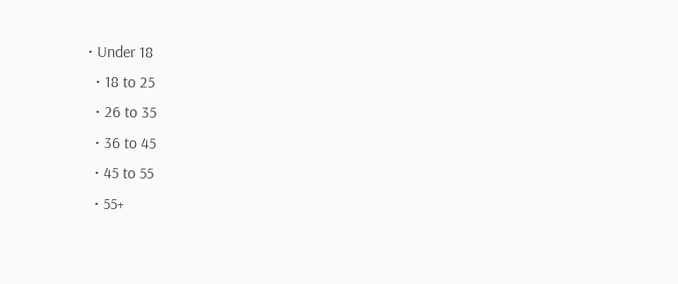• Under 18
  • 18 to 25
  • 26 to 35
  • 36 to 45
  • 45 to 55
  • 55+